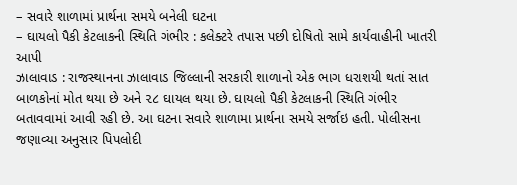– સવારે શાળામાં પ્રાર્થના સમયે બનેલી ઘટના
– ઘાયલો પૈકી કેટલાકની સ્થિતિ ગંભીર : કલેક્ટરે તપાસ પછી દોષિતો સામે કાર્યવાહીની ખાતરી આપી
ઝાલાવાડ : રાજસ્થાનના ઝાલાવાડ જિલ્લાની સરકારી શાળાનો એક ભાગ ધરાશયી થતાં સાત બાળકોનાં મોત થયા છે અને ૨૮ ઘાયલ થયા છે. ઘાયલો પૈકી કેટલાકની સ્થિતિ ગંભીર બતાવવામાં આવી રહી છે. આ ઘટના સવારે શાળામા પ્રાર્થના સમયે સર્જાઇ હતી. પોલીસના જણાવ્યા અનુસાર પિપલોદી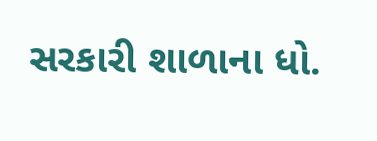સરકારી શાળાના ધો.